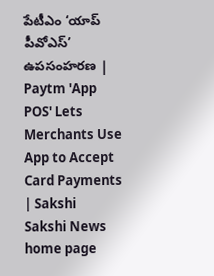పేటీఎం ‘యాప్ పీవోఎస్’ ఉపసంహరణ | Paytm 'App POS' Lets Merchants Use App to Accept Card Payments | Sakshi
Sakshi News home page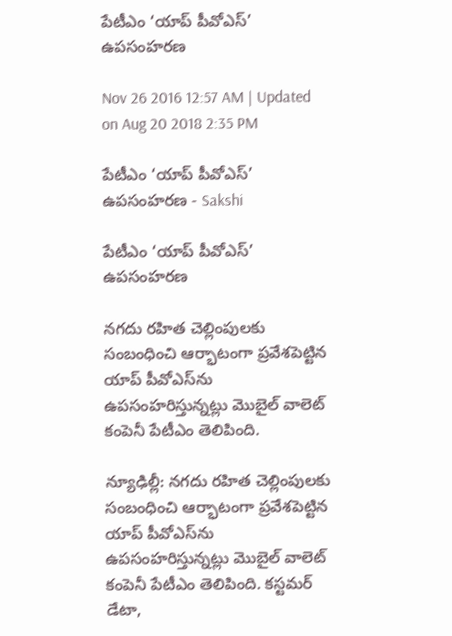పేటీఎం ‘యాప్ పీవోఎస్’ ఉపసంహరణ

Nov 26 2016 12:57 AM | Updated on Aug 20 2018 2:35 PM

పేటీఎం ‘యాప్ పీవోఎస్’ ఉపసంహరణ - Sakshi

పేటీఎం ‘యాప్ పీవోఎస్’ ఉపసంహరణ

నగదు రహిత చెల్లింపులకు సంబంధించి ఆర్భాటంగా ప్రవేశపెట్టిన యాప్ పీవోఎస్‌ను ఉపసంహరిస్తున్నట్లు మొబైల్ వాలెట్ కంపెనీ పేటీఎం తెలిపింది.

న్యూఢిల్లీ: నగదు రహిత చెల్లింపులకు సంబంధించి ఆర్భాటంగా ప్రవేశపెట్టిన యాప్ పీవోఎస్‌ను ఉపసంహరిస్తున్నట్లు మొబైల్ వాలెట్ కంపెనీ పేటీఎం తెలిపింది. కస్టమర్ డేటా,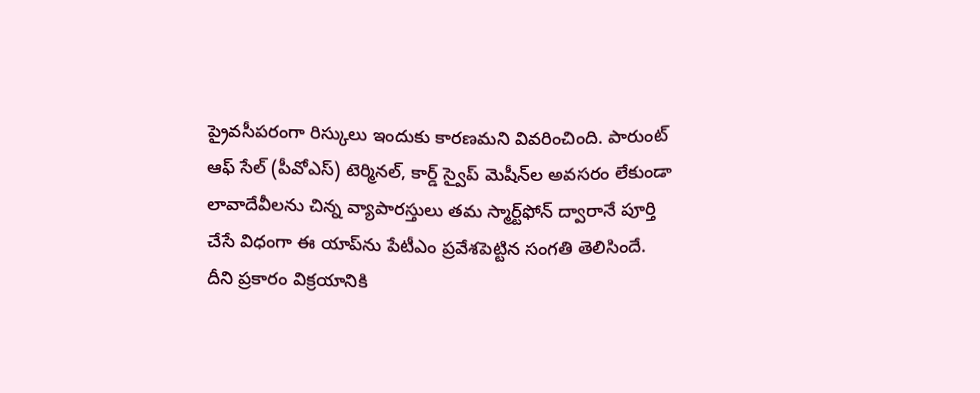ప్రైవసీపరంగా రిస్కులు ఇందుకు కారణమని వివరించింది. పారుంట్ ఆఫ్ సేల్ (పీవోఎస్) టెర్మినల్, కార్డ్ స్వైప్ మెషీన్‌ల అవసరం లేకుండా లావాదేవీలను చిన్న వ్యాపారస్తులు తమ స్మార్ట్‌ఫోన్ ద్వారానే పూర్తి చేసే విధంగా ఈ యాప్‌ను పేటీఎం ప్రవేశపెట్టిన సంగతి తెలిసిందే. దీని ప్రకారం విక్రయానికి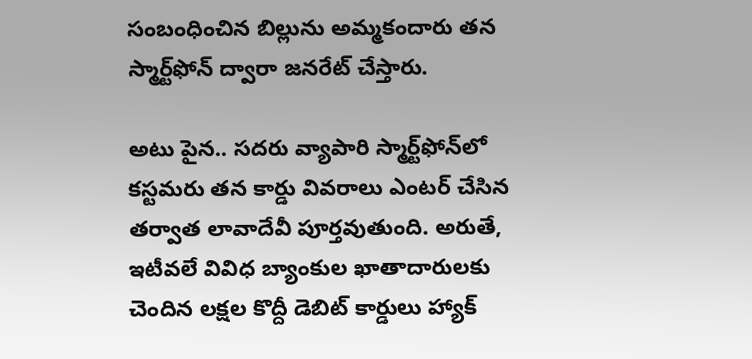సంబంధించిన బిల్లును అమ్మకందారు తన స్మార్ట్‌ఫోన్ ద్వారా జనరేట్ చేస్తారు.

అటు పైన.. సదరు వ్యాపారి స్మార్ట్‌ఫోన్‌లో కస్టమరు తన కార్డు వివరాలు ఎంటర్ చేసిన తర్వాత లావాదేవీ పూర్తవుతుంది. అరుతే, ఇటీవలే వివిధ బ్యాంకుల ఖాతాదారులకు చెందిన లక్షల కొద్దీ డెబిట్ కార్డులు హ్యాక్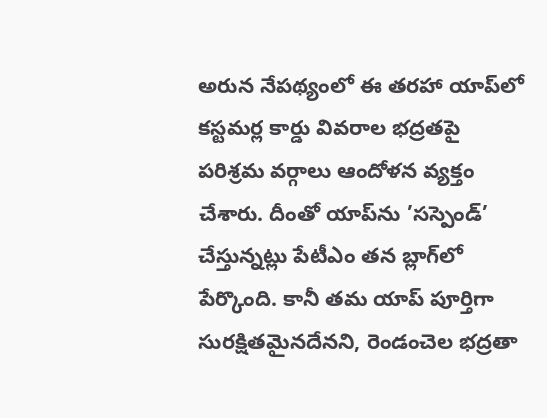అరున నేపథ్యంలో ఈ తరహా యాప్‌లో కస్టమర్ల కార్డు వివరాల భద్రతపై పరిశ్రమ వర్గాలు ఆందోళన వ్యక్తం చేశారు. దీంతో యాప్‌ను ’సస్పెండ్’ చేస్తున్నట్లు పేటీఎం తన బ్లాగ్‌లో పేర్కొంది. కానీ తమ యాప్ పూర్తిగా సురక్షితమైనదేనని, రెండంచెల భద్రతా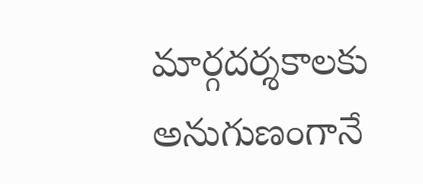మార్గదర్శకాలకు అనుగుణంగానే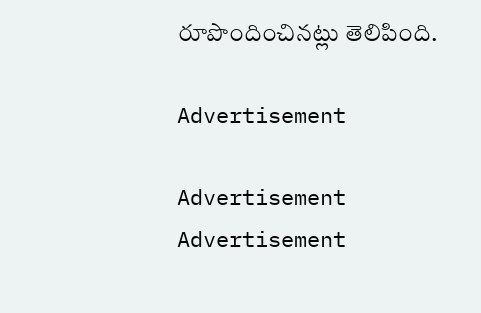రూపొందించినట్లు తెలిపింది.

Advertisement

Advertisement
Advertisement